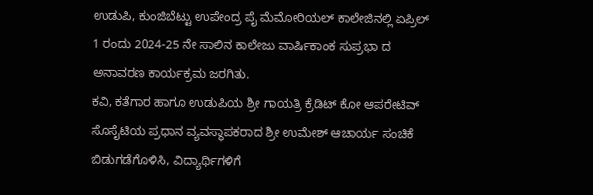ಉಡುಪಿ, ಕುಂಜಿಬೆಟ್ಟು ಉಪೇಂದ್ರ ಪೈ ಮೆಮೋರಿಯಲ್ ಕಾಲೇಜಿನಲ್ಲಿ ಏಪ್ರಿಲ್ 1 ರಂದು 2024-25 ನೇ ಸಾಲಿನ ಕಾಲೇಜು ವಾರ್ಷಿಕಾಂಕ ಸುಪ್ರಭಾ ದ ಅನಾವರಣ ಕಾರ್ಯಕ್ರಮ ಜರಗಿತು.
ಕವಿ, ಕತೆಗಾರ ಹಾಗೂ ಉಡುಪಿಯ ಶ್ರೀ ಗಾಯತ್ರಿ ಕ್ರೆಡಿಟ್ ಕೋ ಆಪರೇಟಿವ್ ಸೊಸೈಟಿಯ ಪ್ರಧಾನ ವ್ಯವಸ್ಥಾಪಕರಾದ ಶ್ರೀ ಉಮೇಶ್ ಆಚಾರ್ಯ ಸಂಚಿಕೆ ಬಿಡುಗಡೆಗೊಳಿಸಿ, ವಿದ್ಯಾರ್ಥಿಗಳಿಗೆ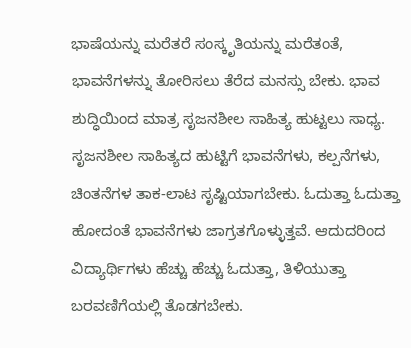ಭಾಷೆಯನ್ನು ಮರೆತರೆ ಸಂಸ್ಕೃತಿಯನ್ನು ಮರೆತಂತೆ,
ಭಾವನೆಗಳನ್ನು ತೋರಿಸಲು ತೆರೆದ ಮನಸ್ಸು ಬೇಕು. ಭಾವ ಶುದ್ಧಿಯಿಂದ ಮಾತ್ರ ಸೃಜನಶೀಲ ಸಾಹಿತ್ಯ ಹುಟ್ಟಲು ಸಾಧ್ಯ. ಸೃಜನಶೀಲ ಸಾಹಿತ್ಯದ ಹುಟ್ಟಿಗೆ ಭಾವನೆಗಳು, ಕಲ್ಪನೆಗಳು, ಚಿಂತನೆಗಳ ತಾಕ-ಲಾಟ ಸೃಷ್ಟಿಯಾಗಬೇಕು. ಓದುತ್ತಾ ಓದುತ್ತಾ ಹೋದಂತೆ ಭಾವನೆಗಳು ಜಾಗ್ರತಗೊಳ್ಳುತ್ತವೆ. ಆದುದರಿಂದ ವಿದ್ಯಾರ್ಥಿಗಳು ಹೆಚ್ಚು ಹೆಚ್ಚು ಓದುತ್ತಾ, ತಿಳಿಯುತ್ತಾ ಬರವಣಿಗೆಯಲ್ಲಿ ತೊಡಗಬೇಕು.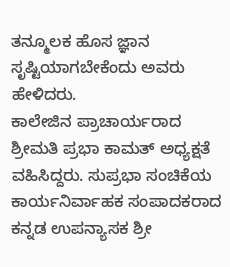ತನ್ಮೂಲಕ ಹೊಸ ಜ್ಞಾನ ಸೃಷ್ಟಿಯಾಗಬೇಕೆಂದು ಅವರು
ಹೇಳಿದರು.
ಕಾಲೇಜಿನ ಪ್ರಾಚಾರ್ಯರಾದ ಶ್ರೀಮತಿ ಪ್ರಭಾ ಕಾಮತ್ ಅಧ್ಯಕ್ಷತೆ ವಹಿಸಿದ್ದರು. ಸುಪ್ರಭಾ ಸಂಚಿಕೆಯ ಕಾರ್ಯನಿರ್ವಾಹಕ ಸಂಪಾದಕರಾದ ಕನ್ನಡ ಉಪನ್ಯಾಸಕ ಶ್ರೀ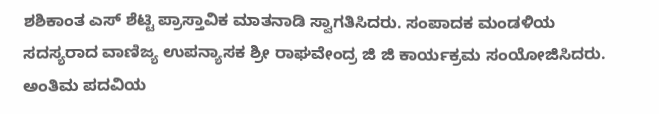ಶಶಿಕಾಂತ ಎಸ್ ಶೆಟ್ಟಿ ಪ್ರಾಸ್ತಾವಿಕ ಮಾತನಾಡಿ ಸ್ವಾಗತಿಸಿದರು. ಸಂಪಾದಕ ಮಂಡಳಿಯ ಸದಸ್ಯರಾದ ವಾಣಿಜ್ಯ ಉಪನ್ಯಾಸಕ ಶ್ರೀ ರಾಘವೇಂದ್ರ ಜಿ ಜಿ ಕಾರ್ಯಕ್ರಮ ಸಂಯೋಜಿಸಿದರು. ಅಂತಿಮ ಪದವಿಯ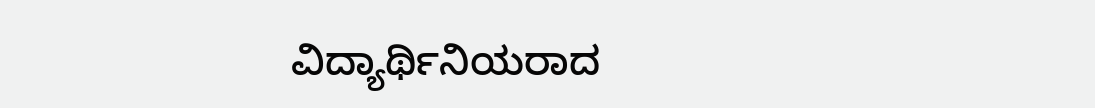ವಿದ್ಯಾರ್ಥಿನಿಯರಾದ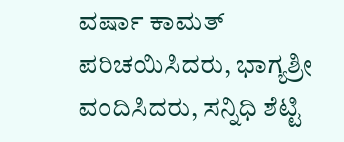ವರ್ಷಾ ಕಾಮತ್ ಪರಿಚಯಿಸಿದರು, ಭಾಗ್ಯಶ್ರೀ ವಂದಿಸಿದರು, ಸನ್ನಿಧಿ ಶೆಟ್ಟಿ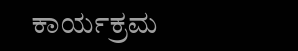ಕಾರ್ಯಕ್ರಮ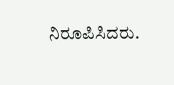ನಿರೂಪಿಸಿದರು.